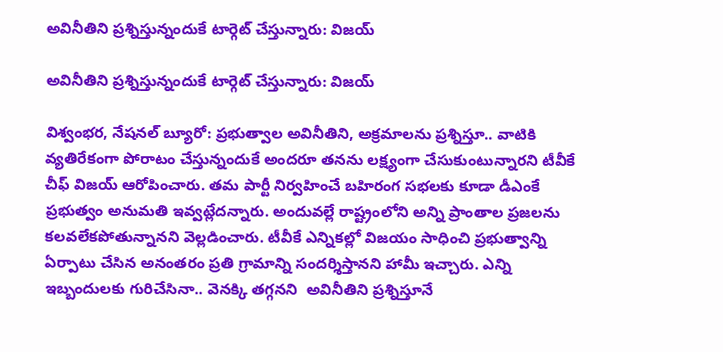అవినీతిని ప్రశ్నిస్తున్నందుకే టార్గెట్‌ చేస్తున్నారు: విజయ్‌

అవినీతిని ప్రశ్నిస్తున్నందుకే టార్గెట్‌ చేస్తున్నారు: విజయ్‌

విశ్వంభర, నేషనల్ బ్యూరో: ప్రభుత్వాల అవినీతిని, అక్రమాలను ప్రశ్నిస్తూ.. వాటికి వ్యతిరేకంగా పోరాటం చేస్తున్నందుకే అందరూ తనను లక్ష్యంగా చేసుకుంటున్నారని టీవీకే చీఫ్ విజయ్‌ ఆరోపించారు. తమ పార్టీ నిర్వహించే బహిరంగ సభలకు కూడా డీఎంకే ప్రభుత్వం అనుమతి ఇవ్వట్లేదన్నారు. అందువల్లే రాష్ట్రంలోని అన్ని ప్రాంతాల ప్రజలను కలవలేకపోతున్నానని వెల్లడించారు. టీవీకే ఎన్నికల్లో విజయం సాధించి ప్రభుత్వాన్ని ఏర్పాటు చేసిన అనంతరం ప్రతి గ్రామాన్ని సందర్శిస్తానని హామీ ఇచ్చారు. ఎన్ని ఇబ్బందులకు గురిచేసినా.. వెనక్కి తగ్గనని  అవినీతిని ప్రశ్నిస్తూనే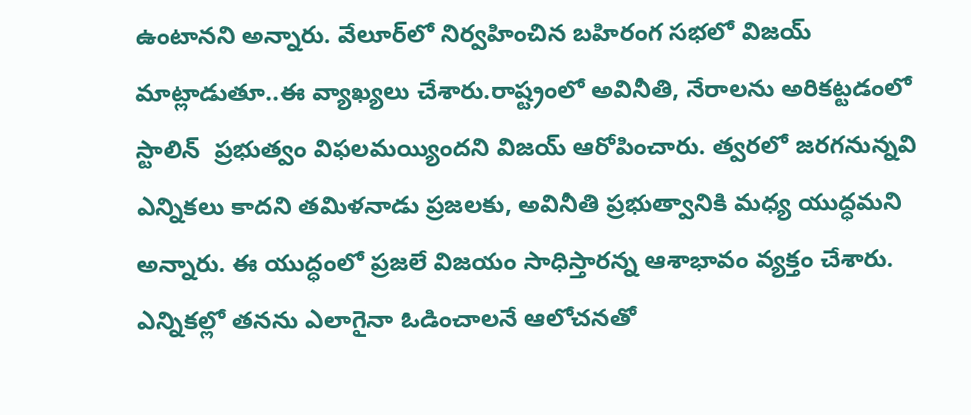ఉంటానని అన్నారు. వేలూర్‌లో నిర్వహించిన బహిరంగ సభలో విజయ్‌ మాట్లాడుతూ..ఈ వ్యాఖ్యలు చేశారు.రాష్ట్రంలో అవినీతి, నేరాలను అరికట్టడంలో స్టాలిన్‌  ప్రభుత్వం విఫలమయ్యిందని విజయ్‌ ఆరోపించారు. త్వరలో జరగనున్నవి ఎన్నికలు కాదని తమిళనాడు ప్రజలకు, అవినీతి ప్రభుత్వానికి మధ్య యుద్ధమని అన్నారు. ఈ యుద్ధంలో ప్రజలే విజయం సాధిస్తారన్న ఆశాభావం వ్యక్తం చేశారు. ఎన్నికల్లో తనను ఎలాగైనా ఓడించాలనే ఆలోచనతో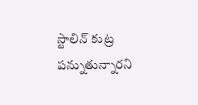స్టాలిన్‌ కుట్ర పన్నుతున్నారని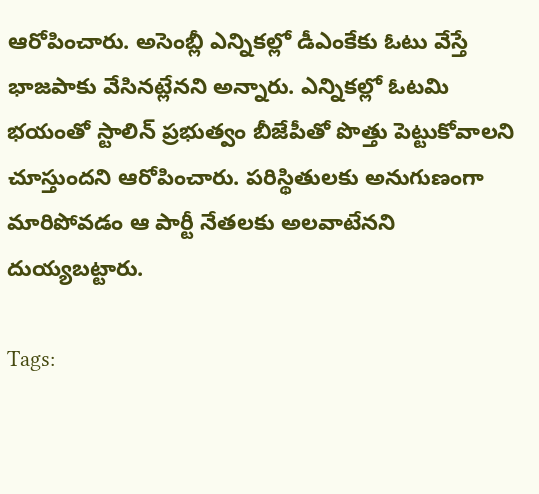ఆరోపించారు. అసెంబ్లీ ఎన్నికల్లో డీఎంకేకు ఓటు వేస్తే భాజపాకు వేసినట్లేనని అన్నారు. ఎన్నికల్లో ఓటమి భయంతో స్టాలిన్‌ ప్రభుత్వం బీజేపీతో పొత్తు పెట్టుకోవాలని చూస్తుందని ఆరోపించారు. పరిస్థితులకు అనుగుణంగా మారిపోవడం ఆ పార్టీ నేతలకు అలవాటేనని దుయ్యబట్టారు.

Tags: